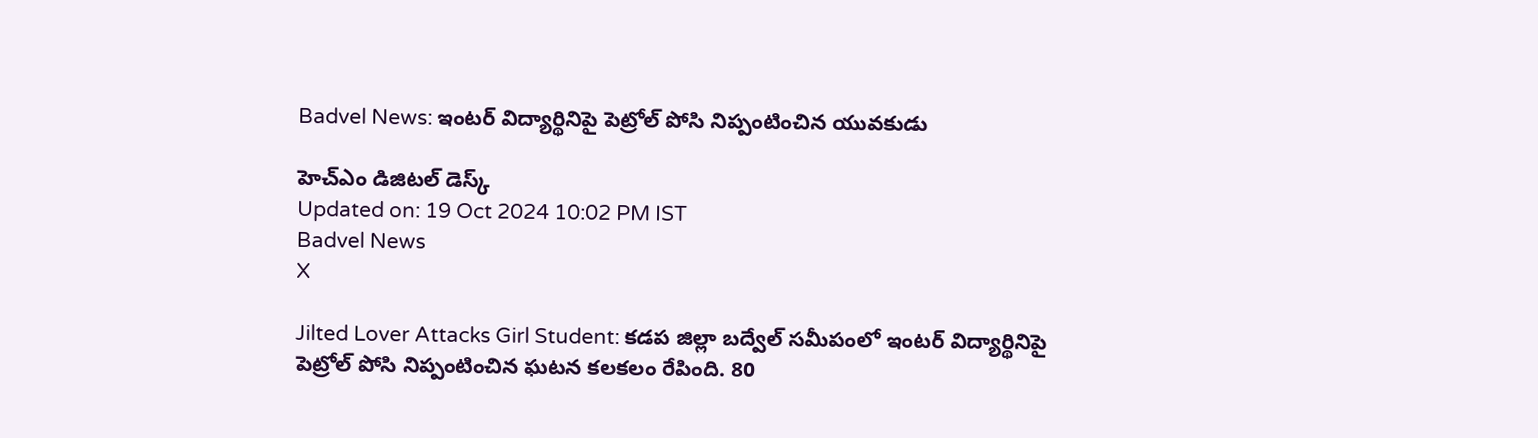Badvel News: ఇంటర్ విద్యార్థినిపై పెట్రోల్ పోసి నిప్పంటించిన యువకుడు

హెచ్ఎం డిజిటల్ డెస్క్
Updated on: 19 Oct 2024 10:02 PM IST
Badvel News
X

Jilted Lover Attacks Girl Student: కడప జిల్లా బద్వేల్ సమీపంలో ఇంటర్ విద్యార్థినిపై పెట్రోల్ పోసి నిప్పంటించిన ఘటన కలకలం రేపింది. 80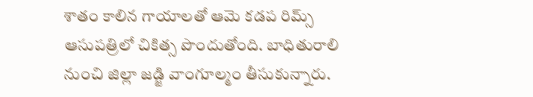శాతం కాలిన గాయాలతో ఆమె కడప రిమ్స్ ఆసుపత్రిలో చికిత్స పొందుతోంది. బాధితురాలి నుంచి జిల్లా జడ్జి వాంగూల్మం తీసుకున్నారు.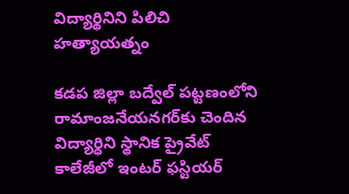విద్యార్థినిని పిలిచి హత్యాయత్నం

కడప జిల్లా బద్వేల్ పట్టణంలోని రామాంజనేయనగర్‌కు చెందిన విద్యార్ధిని స్థానిక ప్రైవేట్ కాలేజీలో ఇంటర్ ఫస్టియర్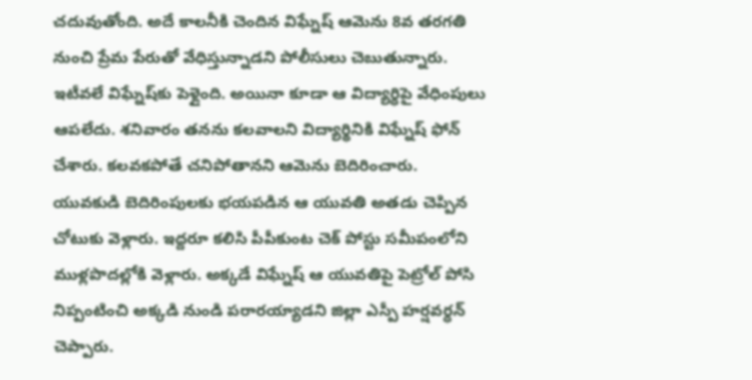చదువుతోంది. అదే కాలనీకి చెందిన విఘ్నేష్ ఆమెను 8వ తరగతి నుంచి ప్రేమ పేరుతో వేధిస్తున్నాడని పోలీసులు చెబుతున్నారు. ఇటీవలే విఘ్నేష్‌కు పెళ్లైంది. అయినా కూడా ఆ విద్యార్ధిపై వేధింపులు ఆపలేదు. శనివారం తనను కలవాలని విద్యార్థినికి విఘ్నేష్ ఫోన్ చేశారు. కలవకపోతే చనిపోతానని ఆమెను బెదిరించారు. యువకుడి బెదిరింపులకు భయపడిన ఆ యువతి అతడు చెప్పిన చోటుకు వెళ్లారు. ఇద్దరూ కలిసి పీపీకుంట చెక్ పోస్టు సమీపంలోని ముళ్లపొదల్లోకి వెళ్లారు. అక్కడే విఘ్నేష్ ఆ యువతిపై పెట్రోల్ పోసి నిప్పంటించి అక్కడి నుండి పరారయ్యాడని జిల్లా ఎస్పీ హర్షవర్ధన్ చెప్పారు.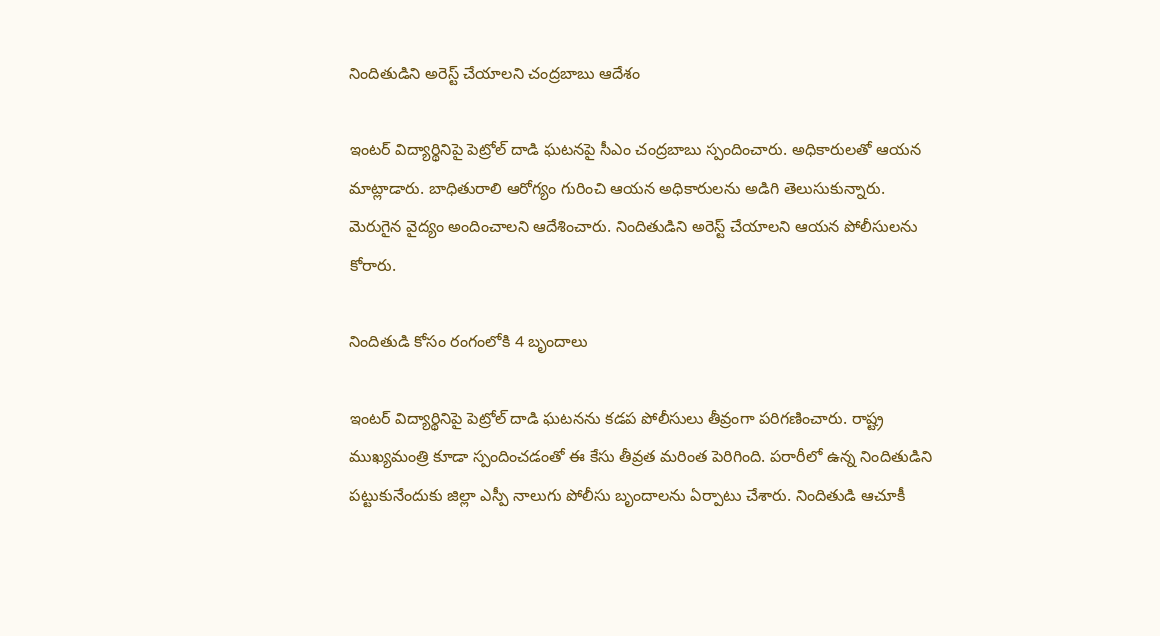నిందితుడిని అరెస్ట్ చేయాలని చంద్రబాబు ఆదేశం

ఇంటర్ విద్యార్థినిపై పెట్రోల్ దాడి ఘటనపై సీఎం చంద్రబాబు స్పందించారు. అధికారులతో ఆయన మాట్లాడారు. బాధితురాలి ఆరోగ్యం గురించి ఆయన అధికారులను అడిగి తెలుసుకున్నారు. మెరుగైన వైద్యం అందించాలని ఆదేశించారు. నిందితుడిని అరెస్ట్ చేయాలని ఆయన పోలీసులను కోరారు.

నిందితుడి కోసం రంగంలోకి 4 బృందాలు

ఇంటర్ విద్యార్థినిపై పెట్రోల్ దాడి ఘటనను కడప పోలీసులు తీవ్రంగా పరిగణించారు. రాష్ట్ర ముఖ్యమంత్రి కూడా స్పందించడంతో ఈ కేసు తీవ్రత మరింత పెరిగింది. పరారీలో ఉన్న నిందితుడిని పట్టుకునేందుకు జిల్లా ఎస్పీ నాలుగు పోలీసు బృందాలను ఏర్పాటు చేశారు. నిందితుడి ఆచూకీ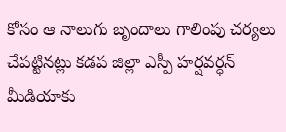కోసం ఆ నాలుగు బృందాలు గాలింపు చర్యలు చేపట్టినట్లు కడప జిల్లా ఎస్పీ హర్షవర్ధన్ మీడియాకు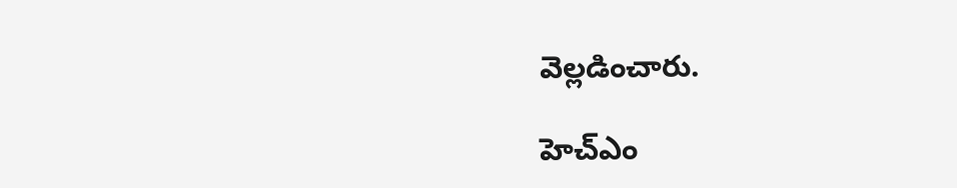వెల్లడించారు.

హెచ్ఎం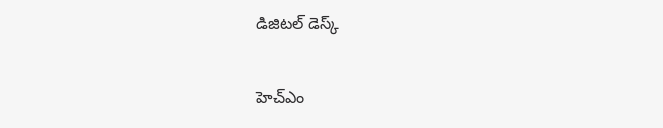డిజిటల్ డెస్క్

హెచ్ఎం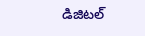డిజిటల్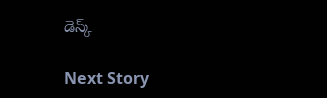డెస్క్

Next Story